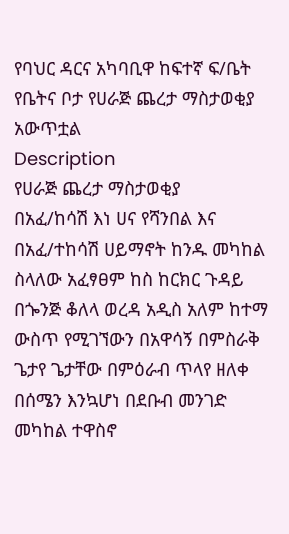የባህር ዳርና አካባቢዋ ከፍተኛ ፍ/ቤት የቤትና ቦታ የሀራጅ ጨረታ ማስታወቂያ አውጥቷል
Description
የሀራጅ ጨረታ ማስታወቂያ
በአፈ/ከሳሽ እነ ሀና የሻንበል እና በአፈ/ተከሳሽ ሀይማኖት ከንዱ መካከል ስላለው አፈፃፀም ከስ ከርክር ጉዳይ በጐንጅ ቆለላ ወረዳ አዲስ አለም ከተማ ውስጥ የሚገኘውን በአዋሳኝ በምስራቅ ጌታየ ጌታቸው በምዕራብ ጥላየ ዘለቀ በሰሜን እንኳሆነ በደቡብ መንገድ መካከል ተዋስኖ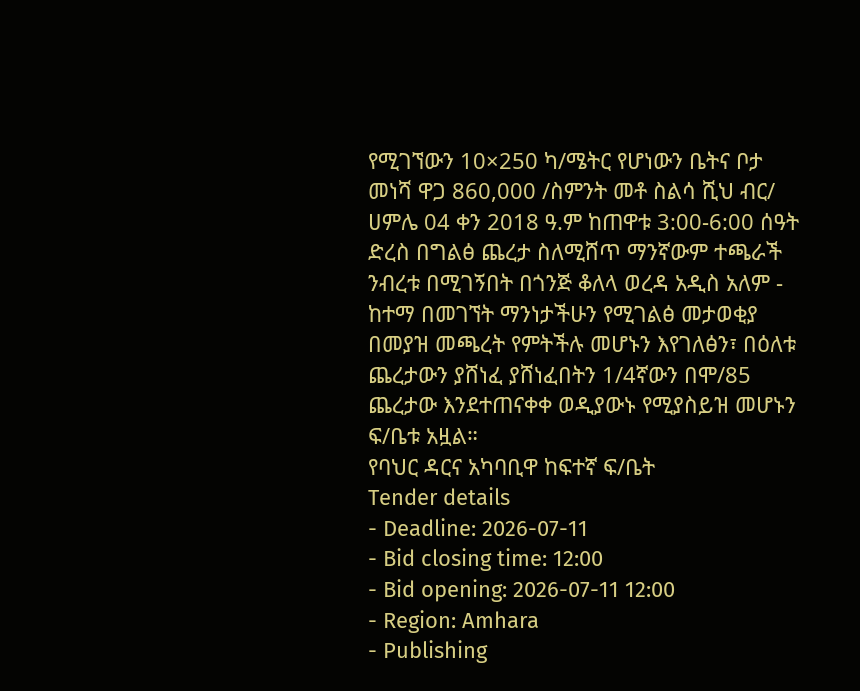የሚገኘውን 10×250 ካ/ሜትር የሆነውን ቤትና ቦታ መነሻ ዋጋ 860,000 /ስምንት መቶ ስልሳ ሺህ ብር/ ሀምሌ 04 ቀን 2018 ዓ.ም ከጠዋቱ 3:00-6:00 ሰዓት ድረስ በግልፅ ጨረታ ስለሚሸጥ ማንኛውም ተጫራች ንብረቱ በሚገኝበት በጎንጅ ቆለላ ወረዳ አዲስ አለም - ከተማ በመገኘት ማንነታችሁን የሚገልፅ መታወቂያ በመያዝ መጫረት የምትችሉ መሆኑን እየገለፅን፣ በዕለቱ ጨረታውን ያሸነፈ ያሸነፈበትን 1/4ኛውን በሞ/85 ጨረታው እንደተጠናቀቀ ወዲያውኑ የሚያስይዝ መሆኑን ፍ/ቤቱ አዟል።
የባህር ዳርና አካባቢዋ ከፍተኛ ፍ/ቤት
Tender details
- Deadline: 2026-07-11
- Bid closing time: 12:00
- Bid opening: 2026-07-11 12:00
- Region: Amhara
- Publishing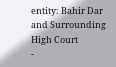entity: Bahir Dar and Surrounding High Court
-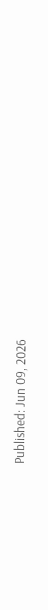Published: Jun 09, 2026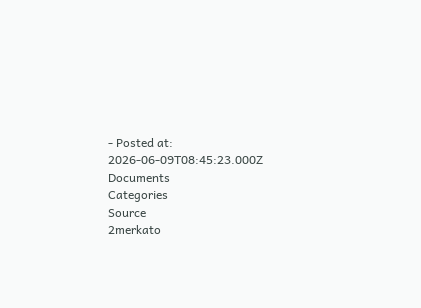- Posted at: 2026-06-09T08:45:23.000Z
Documents
Categories
Source
2merkato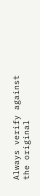Always verify against the original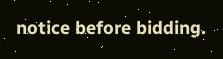notice before bidding.